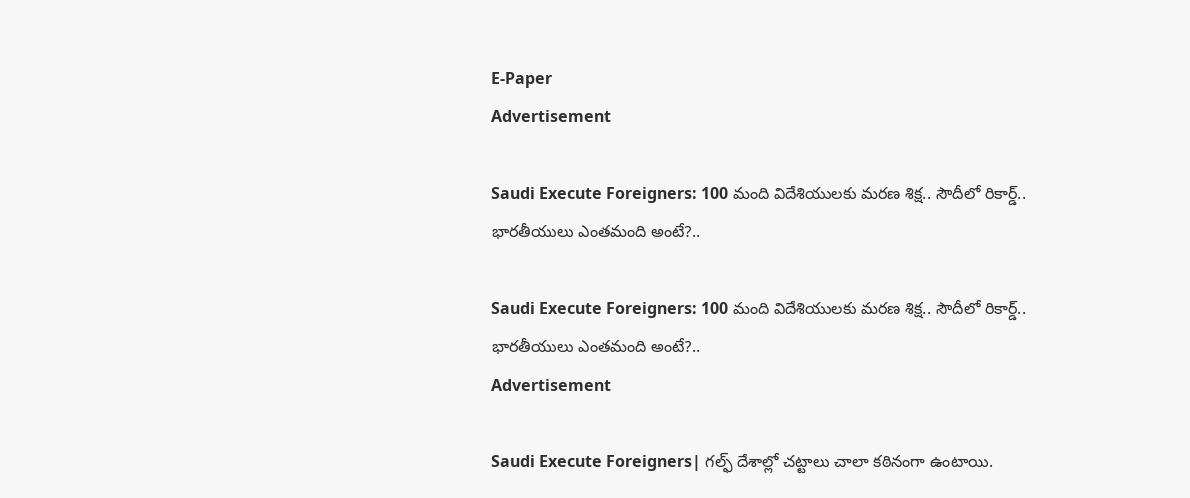E-Paper
Advertisement

Saudi Execute Foreigners: 100 మంది విదేశియులకు మరణ శిక్ష.. సౌదీలో రికార్డ్.. భారతీయులు ఎంతమంది అంటే?..

Saudi Execute Foreigners: 100 మంది విదేశియులకు మరణ శిక్ష.. సౌదీలో రికార్డ్.. భారతీయులు ఎంతమంది అంటే?..
Advertisement

Saudi Execute Foreigners| గల్ఫ్ దేశాల్లో చట్టాలు చాలా కఠినంగా ఉంటాయి.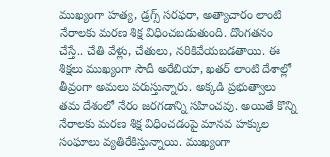ముఖ్యంగా హత్య, డ్రగ్స్ సరఫరా, అత్యాచారం లాంటి నేరాలకు మరణ శిక్ష విధించబడుతుంది. దొంగతనం చేస్తే.. చేతి వేళ్లు, చేతులు, నరికివేయబడతాయి. ఈ శిక్షలు ముఖ్యంగా సౌదీ అరేబియా, ఖతర్ లాంటి దేశాల్లో తీవ్రంగా అమలు పరుస్తున్నారు. అక్కడి ప్రభుత్వాలు తమ దేశంలో నేరం జరగడాన్ని సహించవు. అయితే కొన్ని నేరాలకు మరణ శిక్ష విధించడంపై మానవ హక్కుల సంఘాలు వ్యతిరేకిస్తున్నాయి. ముఖ్యంగా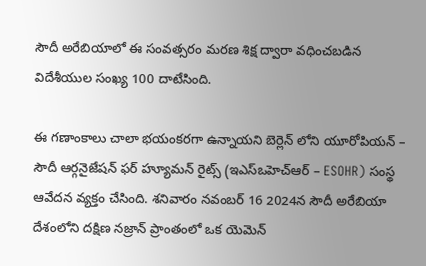సౌదీ అరేబియాలో ఈ సంవత్సరం మరణ శిక్ష ద్వారా వధించబడిన విదేశీయుల సంఖ్య 100 దాటేసింది.

ఈ గణాంకాలు చాలా భయంకరగా ఉన్నాయని బెర్లెన్ లోని యూరోపియన్ – సౌదీ ఆర్గనైజేషన్ ఫర్ హ్యూమన్ రైట్స్ (ఇఎస్ఒహెచ్ఆర్ – ESOHR) సంస్థ ఆవేదన వ్యక్తం చేసింది. శనివారం నవంబర్ 16 2024న సౌదీ అరేబియా దేశంలోని దక్షిణ నజ్రాన్ ప్రాంతంలో ఒక యెమెన్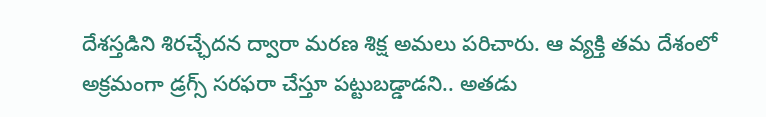దేశస్తడిని శిరచ్ఛేదన ద్వారా మరణ శిక్ష అమలు పరిచారు. ఆ వ్యక్తి తమ దేశంలో అక్రమంగా డ్రగ్స్ సరఫరా చేస్తూ పట్టుబడ్డాడని.. అతడు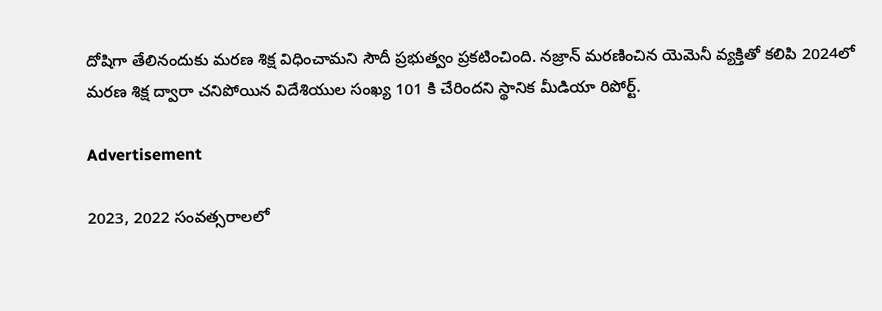దోషిగా తేలినందుకు మరణ శిక్ష విధించామని సౌదీ ప్రభుత్వం ప్రకటించింది. నజ్రాన్ మరణించిన యెమెనీ వ్యక్తితో కలిపి 2024లో మరణ శిక్ష ద్వారా చనిపోయిన విదేశియుల సంఖ్య 101 కి చేరిందని స్థానిక మీడియా రిపోర్ట్.

Advertisement

2023, 2022 సంవత్సరాలలో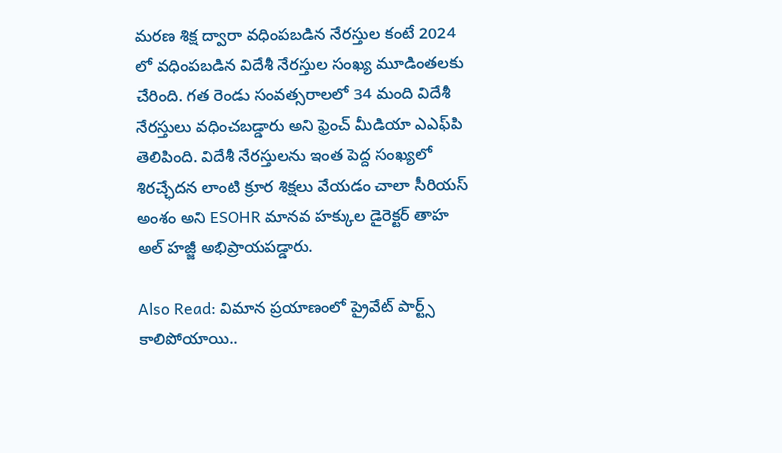మరణ శిక్ష ద్వారా వధింపబడిన నేరస్తుల కంటే 2024 లో వధింపబడిన విదేశీ నేరస్తుల సంఖ్య మూడింతలకు చేరింది. గత రెండు సంవత్సరాలలో 34 మంది విదేశీ నేరస్తులు వధించబడ్డారు అని ఫ్రెంచ్ మీడియా ఎఎఫ్‌పి తెలిపింది. విదేశీ నేరస్తులను ఇంత పెద్ద సంఖ్యలో శిరచ్ఛేదన లాంటి క్రూర శిక్షలు వేయడం చాలా సీరియస్ అంశం అని ESOHR మానవ హక్కుల డైరెక్టర్ తాహ అల్ హజ్జీ అభిప్రాయపడ్డారు.

Also Read: విమాన ప్రయాణంలో ప్రైవేట్ పార్ట్స్ కాలిపోయాయి..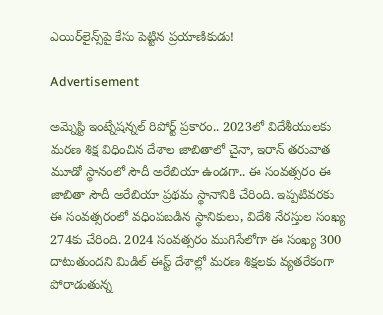ఎయిర్‌లైన్స్‌పై కేసు పెట్టిన ప్రయాణికుడు!

Advertisement

అమ్నెస్టి ఇంట్నేషన్నల్ రిపోర్ట్ ప్రకారం.. 2023లో విదేశీయులకు మరణ శిక్ష విధించిన దేశాల జాబితాలో చైనా, ఇరాన్ తరువాత మూడో స్థానంలో సౌదీ అరేబియా ఉండగా.. ఈ సంవత్సరం ఈ జాబితా సౌదీ అరేబియా ప్రథమ స్థానానికి చేరింది. ఇప్పటివరకు ఈ సంవత్సరంలో వధింపబడిన స్థానికులు, విదేశి నేరస్తుల సంఖ్య 274కు చేరింది. 2024 సంవత్సరం ముగిసేలోగా ఈ సంఖ్య 300 దాటుతుందని మిడిల్ ఈస్ట్ దేశాల్లో మరణ శిక్షలకు వ్యతరేకంగా పోరాడుతున్న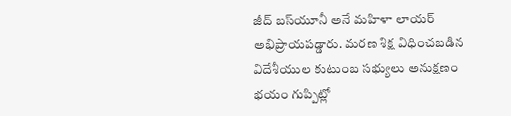జీద్ బస్‌యూనీ అనే మహిళా లాయర్ అభిప్రాయపడ్డారు. మరణ శిక్ష విధించబడిన విదేశీయుల కుటుంబ సభ్యులు అనుక్షణం భయం గుప్పిట్లో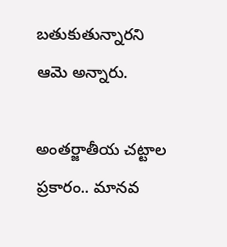బతుకుతున్నారని ఆమె అన్నారు.

అంతర్జాతీయ చట్టాల ప్రకారం.. మానవ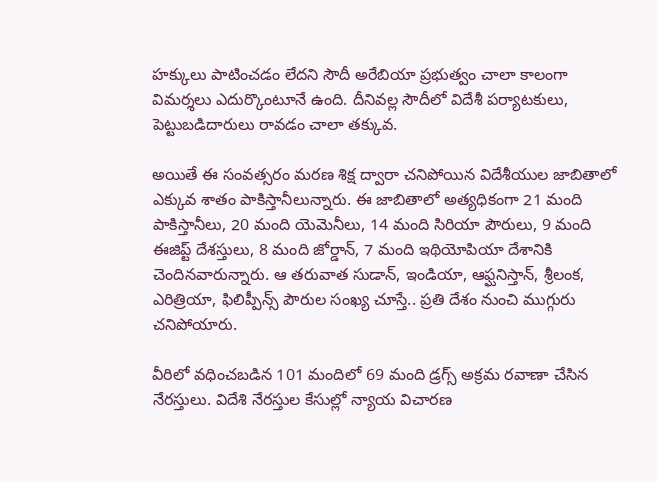హక్కులు పాటించడం లేదని సౌదీ అరేబియా ప్రభుత్వం చాలా కాలంగా విమర్శలు ఎదుర్కొంటూనే ఉంది. దీనివల్ల సౌదీలో విదేశీ పర్యాటకులు, పెట్టుబడిదారులు రావడం చాలా తక్కువ.

అయితే ఈ సంవత్సరం మరణ శిక్ష ద్వారా చనిపోయిన విదేశీయుల జాబితాలో ఎక్కువ శాతం పాకిస్తానీలున్నారు. ఈ జాబితాలో అత్యధికంగా 21 మంది పాకిస్తానీలు, 20 మంది యెమెనీలు, 14 మంది సిరియా పౌరులు, 9 మంది ఈజిప్ట్ దేశస్తులు, 8 మంది జోర్డాన్, 7 మంది ఇథియోపియా దేశానికి చెందినవారున్నారు. ఆ తరువాత సుడాన్, ఇండియా, ఆఫ్ఘనిస్తాన్, శ్రీలంక, ఎరిత్రియా, ఫిలిప్పీన్స్ పౌరుల సంఖ్య చూస్తే.. ప్రతి దేశం నుంచి ముగ్గురు చనిపోయారు.

వీరిలో వధించబడిన 101 మందిలో 69 మంది డ్రగ్స్ అక్రమ రవాణా చేసిన నేరస్తులు. విదేశి నేరస్తుల కేసుల్లో న్యాయ విచారణ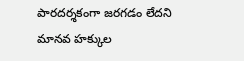పారదర్శకంగా జరగడం లేదని మానవ హక్కుల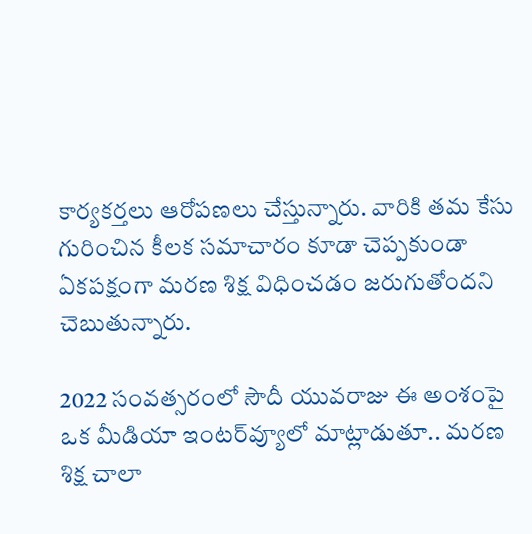కార్యకర్తలు ఆరోపణలు చేస్తున్నారు. వారికి తమ కేసు గురించిన కీలక సమాచారం కూడా చెప్పకుండా ఏకపక్షంగా మరణ శిక్ష విధించడం జరుగుతోందని చెబుతున్నారు.

2022 సంవత్సరంలో సౌదీ యువరాజు ఈ అంశంపై ఒక మీడియా ఇంటర్‌వ్యూలో మాట్లాడుతూ.. మరణ శిక్ష చాలా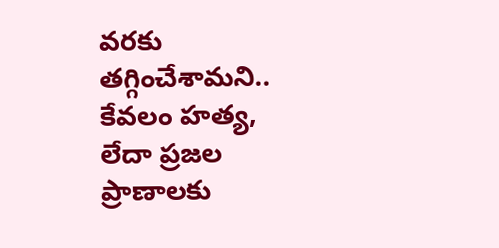వరకు తగ్గించేశామని.. కేవలం హత్య, లేదా ప్రజల ప్రాణాలకు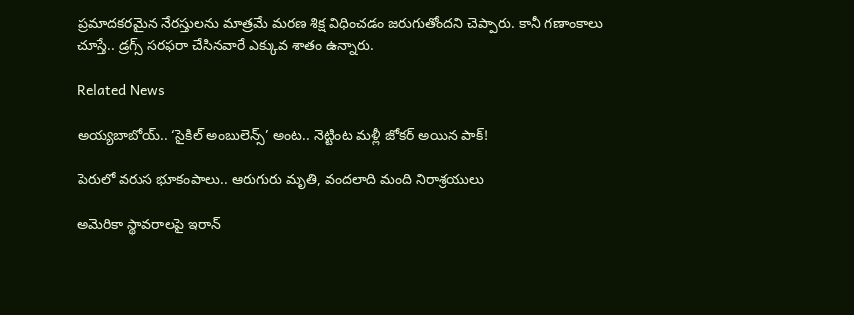ప్రమాదకరమైన నేరస్తులను మాత్రమే మరణ శిక్ష విధించడం జరుగుతోందని చెప్పారు. కానీ గణాంకాలు చూస్తే.. డ్రగ్స్ సరఫరా చేసినవారే ఎక్కువ శాతం ఉన్నారు.

Related News

అయ్యబాబోయ్.. ‘సైకిల్ అంబులెన్స్’ అంట.. నెట్టింట మళ్లీ జోకర్ అయిన పాక్!

పెరులో వరుస భూకంపాలు.. ఆరుగురు మృతి, వందలాది మంది నిరాశ్రయులు

అమెరికా స్థావరాలపై ఇరాన్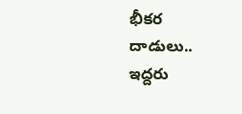భీకర దాడులు.. ఇద్దరు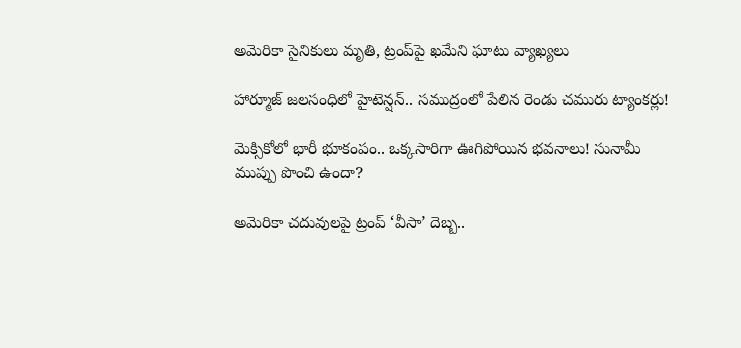అమెరికా సైనికులు మృతి, ట్రంప్‌పై ఖమేని ఘాటు వ్యాఖ్యలు

హార్మూజ్ జలసంధిలో హైటెన్షన్.. సముద్రంలో పేలిన రెండు చమురు ట్యాంకర్లు!

మెక్సికోలో భారీ భూకంపం.. ఒక్కసారిగా ఊగిపోయిన భవనాలు! సునామీ ముప్పు పొంచి ఉందా?

అమెరికా చదువులపై ట్రంప్ ‘వీసా’ దెబ్బ..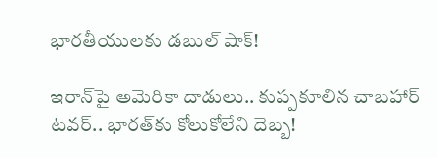భారతీయులకు డబుల్ షాక్!

ఇరాన్‌పై అమెరికా దాడులు.. కుప్పకూలిన చాబహార్ టవర్.. భారత్‌కు కోలుకోలేని దెబ్బ!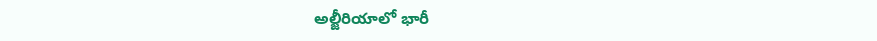అల్జీరియాలో భారీ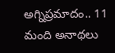అగ్నిప్రమాదం.. 11 మంది అనాథలు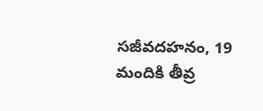సజీవదహనం, 19 మందికి తీవ్ర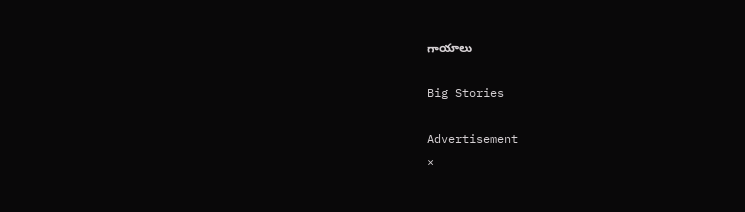గాయాలు

Big Stories

Advertisement
×